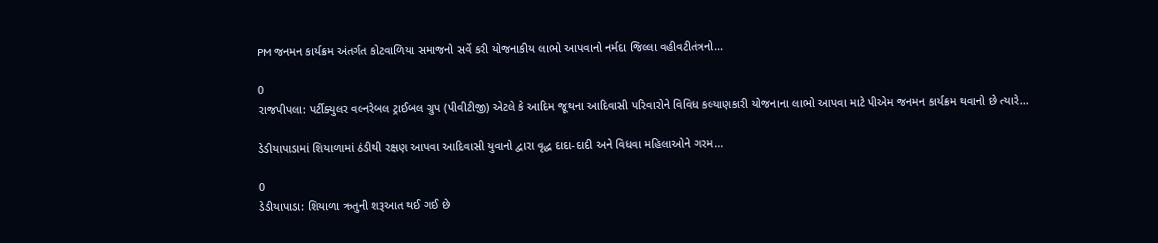PM જનમન કાર્યક્રમ અંતર્ગત કોટવાળિયા સમાજનો સર્વે કરી યોજનાકીય લાભો આપવાનો નર્મદા જિલ્લા વહીવટીતંત્રનો...

0
રાજપીપલા: પર્ટીક્યુલર વલ્નરેબલ ટ્રાઈબલ ગ્રુપ (પીવીટીજી) એટલે કે આદિમ જૂથના આદિવાસી પરિવારોને વિવિધ કલ્યાણકારી યોજનાના લાભો આપવા માટે પીએમ જનમન કાર્યક્રમ થવાનો છે ત્યારે...

ડેડીયાપાડામાં શિયાળામાં ઠંડીથી રક્ષણ આપવા આદિવાસી યુવાનો દ્વારા વૃદ્ધ દાદા-દાદી અને વિધવા મહિલાઓને ગરમ...

0
ડેડીયાપાડા: શિયાળા ઋતુની શરૂઆત થઈ ગઈ છે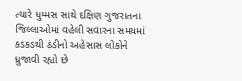ત્યારે ધુમ્મસ સાથે દક્ષિણ ગુજરાતના જિલ્લાઓમાં વહેલી સવારના સમયમાં કડકડથી ઠંડીનો અહેસાસ લોકોને ધ્રુજાવી રહ્યો છે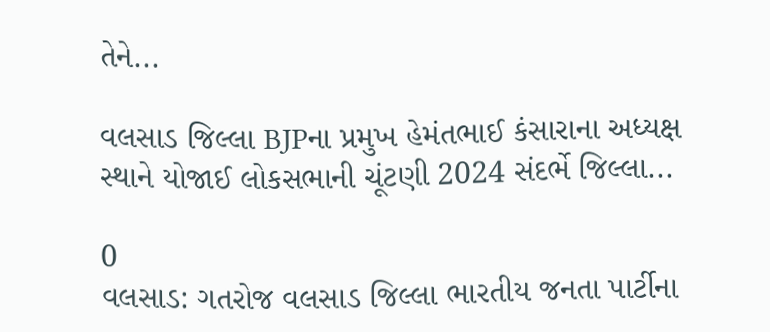તેને...

વલસાડ જિલ્લા BJPના પ્રમુખ હેમંતભાઈ કંસારાના અધ્યક્ષ સ્થાને યોજાઈ લોકસભાની ચૂંટણી 2024 સંદર્ભે જિલ્લા...

0
વલસાડ: ગતરોજ વલસાડ જિલ્લા ભારતીય જનતા પાર્ટીના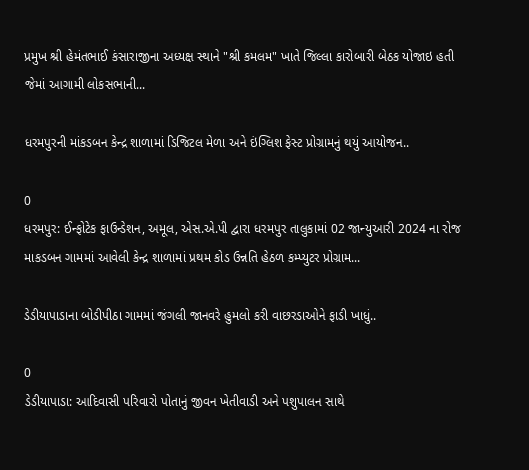પ્રમુખ શ્રી હેમંતભાઈ કંસારાજીના અધ્યક્ષ સ્થાને "શ્રી કમલમ" ખાતે જિલ્લા કારોબારી બેઠક યોજાઇ હતી જેમાં આગામી લોકસભાની...

ધરમપુરની માંકડબન કેન્દ્ર શાળામાં ડિજિટલ મેળા અને ઇંગ્લિશ ફેસ્ટ પ્રોગ્રામનું થયું આયોજન..

0
ધરમપુર: ઈન્ફોટેક ફાઉન્ડેશન, અમૂલ, એસ.એ.પી દ્વારા ધરમપુર તાલુકામાં 02 જાન્યુઆરી 2024 ના રોજ માકડબન ગામમાં આવેલી કેન્દ્ર શાળામાં પ્રથમ કોડ ઉન્નતિ હેઠળ કમ્પ્યુટર પ્રોગ્રામ...

ડેડીયાપાડાના બોડીપીઠા ગામમાં જંગલી જાનવરે હુમલો કરી વાછરડાઓને ફાડી ખાધું..

0
ડેડીયાપાડા: આદિવાસી પરિવારો પોતાનું જીવન ખેતીવાડી અને પશુપાલન સાથે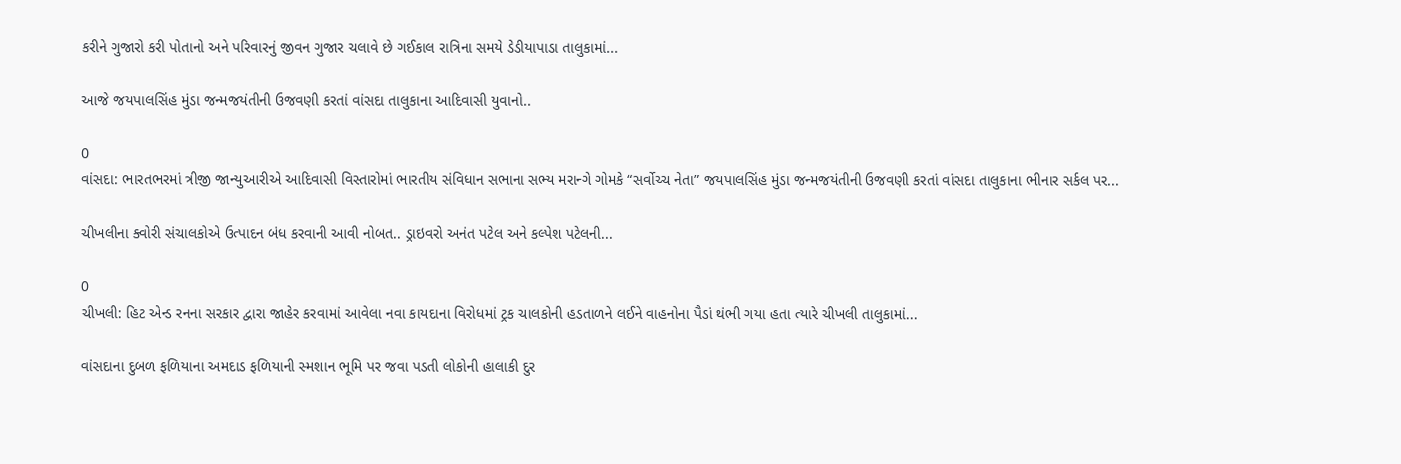કરીને ગુજારો કરી પોતાનો અને પરિવારનું જીવન ગુજાર ચલાવે છે ગઈકાલ રાત્રિના સમયે ડેડીયાપાડા તાલુકામાં...

આજે જયપાલસિંહ મુંડા જન્મજયંતીની ઉજવણી કરતાં વાંસદા તાલુકાના આદિવાસી યુવાનો..

0
વાંસદા: ભારતભરમાં ત્રીજી જાન્યુઆરીએ આદિવાસી વિસ્તારોમાં ભારતીય સંવિધાન સભાના સભ્ય મરાન્ગે ગોમકે “સર્વોચ્ચ નેતા” જયપાલસિંહ મુંડા જન્મજયંતીની ઉજવણી કરતાં વાંસદા તાલુકાના ભીનાર સર્કલ પર...

ચીખલીના ક્વોરી સંચાલકોએ ઉત્પાદન બંધ કરવાની આવી નોબત.. ડ્રાઇવરો અનંત પટેલ અને કલ્પેશ પટેલની...

0
ચીખલી: હિટ એન્ડ રનના સરકાર દ્વારા જાહેર કરવામાં આવેલા નવા કાયદાના વિરોધમાં ટ્રક ચાલકોની હડતાળને લઈને વાહનોના પૈડાં થંભી ગયા હતા ત્યારે ચીખલી તાલુકામાં...

વાંસદાના દુબળ ફળિયાના અમદાડ ફળિયાની સ્મશાન ભૂમિ પર જવા પડતી લોકોની હાલાકી દુર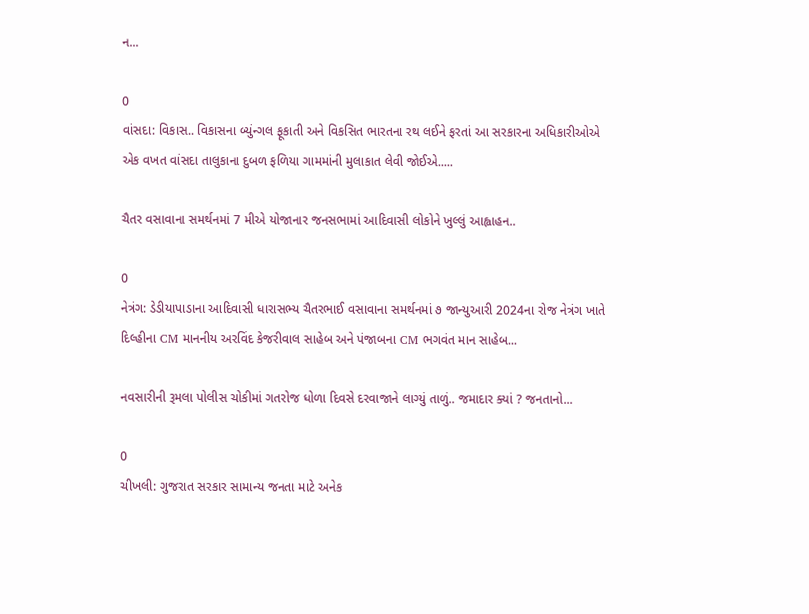ન...

0
વાંસદા: વિકાસ.. વિકાસના બ્યુંન્ગલ ફૂકાતી અને વિકસિત ભારતના રથ લઈને ફરતાં આ સરકારના અધિકારીઓએ એક વખત વાંસદા તાલુકાના દુબળ ફળિયા ગામમાંની મુલાકાત લેવી જોઈએ.....

ચૈતર વસાવાના સમર્થનમાં 7 મીએ યોજાનાર જનસભામાં આદિવાસી લોકોને ખુલ્લું આહ્વાહન..

0
નેત્રંગ: ડેડીયાપાડાના આદિવાસી ધારાસભ્ય ચૈતરભાઈ વસાવાના સમર્થનમાં ૭ જાન્યુઆરી 2024ના રોજ નેત્રંગ ખાતે દિલ્હીના CM માનનીય અરવિંદ કેજરીવાલ સાહેબ અને પંજાબના CM ભગવંત માન સાહેબ...

નવસારીની રૂમલા પોલીસ ચોકીમાં ગતરોજ ધોળા દિવસે દરવાજાને લાગ્યું તાળું.. જમાદાર ક્યાં ? જનતાનો...

0
ચીખલી: ગુજરાત સરકાર સામાન્ય જનતા માટે અનેક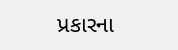પ્રકારના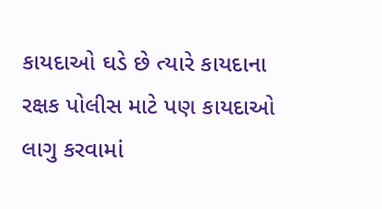કાયદાઓ ઘડે છે ત્યારે કાયદાના રક્ષક પોલીસ માટે પણ કાયદાઓ લાગુ કરવામાં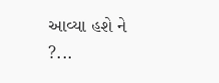આવ્યા હશે ને ?...